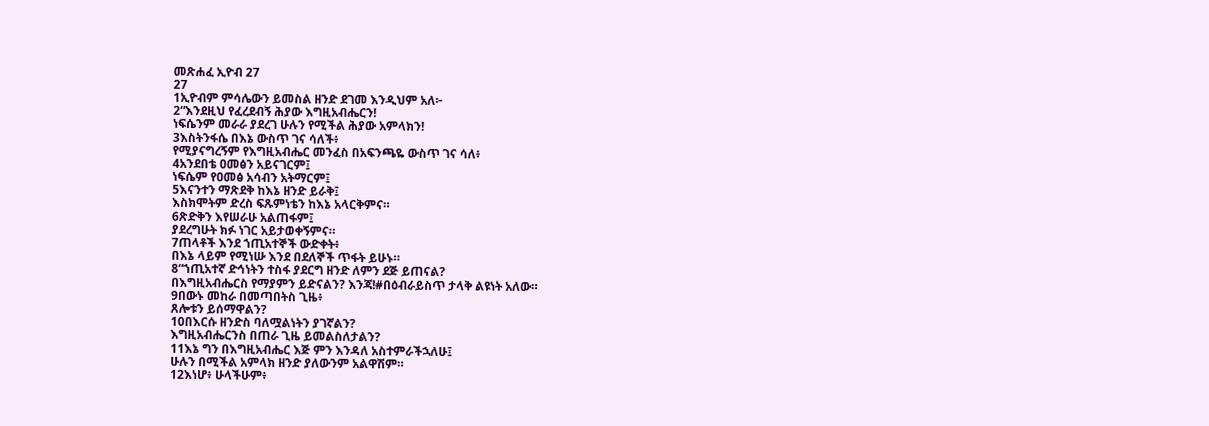መጽሐፈ ኢዮብ 27
27
1ኢዮብም ምሳሌውን ይመስል ዘንድ ደገመ እንዲህም አለ፦
2“እንደዚህ የፈረደብኝ ሕያው እግዚአብሔርን!
ነፍሴንም መራራ ያደረገ ሁሉን የሚችል ሕያው አምላክን!
3እስትንፋሴ በእኔ ውስጥ ገና ሳለች፥
የሚያናግረኝም የእግዚአብሔር መንፈስ በአፍንጫዬ ውስጥ ገና ሳለ፥
4አንደበቴ ዐመፅን አይናገርም፤
ነፍሴም የዐመፅ አሳብን አትማርም፤
5እናንተን ማጽደቅ ከእኔ ዘንድ ይራቅ፤
እስክሞትም ድረስ ፍጹምነቴን ከእኔ አላርቅምና።
6ጽድቅን እየሠራሁ አልጠፋም፤
ያደረግሁት ክፉ ነገር አይታወቀኝምና።
7ጠላቶች እንደ ኀጢአተኞች ውድቀት፥
በእኔ ላይም የሚነሡ እንደ በደለኞች ጥፋት ይሁኑ።
8“ኀጢአተኛ ድኅነትን ተስፋ ያደርግ ዘንድ ለምን ደጅ ይጠናል?
በእግዚአብሔርስ የማያምን ይድናልን? እንጃ!#በዕብራይስጥ ታላቅ ልዩነት አለው።
9በውኑ መከራ በመጣበትስ ጊዜ፥
ጸሎቱን ይሰማዋልን?
10በእርሱ ዘንድስ ባለሟልነትን ያገኛልን?
እግዚአብሔርንስ በጠራ ጊዜ ይመልስለታልን?
11እኔ ግን በእግዚአብሔር እጅ ምን እንዳለ አስተምራችኋለሁ፤
ሁሉን በሚችል አምላክ ዘንድ ያለውንም አልዋሽም።
12እነሆ፥ ሁላችሁም፥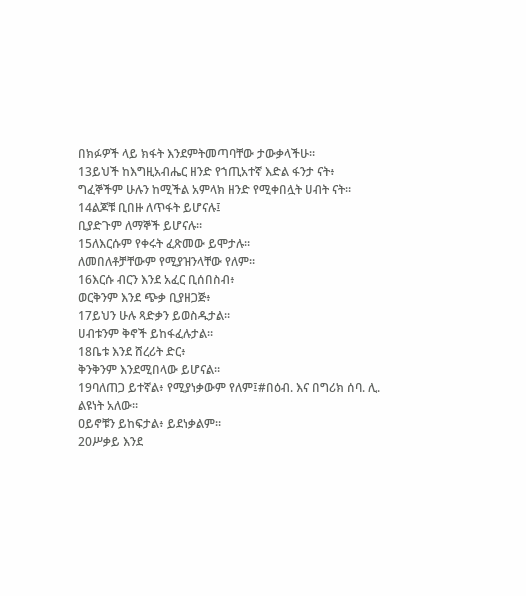በክፉዎች ላይ ክፋት እንደምትመጣባቸው ታውቃላችሁ።
13ይህች ከእግዚአብሔር ዘንድ የኀጢአተኛ እድል ፋንታ ናት፥
ግፈኞችም ሁሉን ከሚችል አምላክ ዘንድ የሚቀበሏት ሀብት ናት።
14ልጆቹ ቢበዙ ለጥፋት ይሆናሉ፤
ቢያድጉም ለማኞች ይሆናሉ።
15ለእርሱም የቀሩት ፈጽመው ይሞታሉ።
ለመበለቶቻቸውም የሚያዝንላቸው የለም።
16እርሱ ብርን እንደ አፈር ቢሰበስብ፥
ወርቅንም እንደ ጭቃ ቢያዘጋጅ፥
17ይህን ሁሉ ጻድቃን ይወስዱታል።
ሀብቱንም ቅኖች ይከፋፈሉታል።
18ቤቱ እንደ ሸረሪት ድር፥
ቅንቅንም እንደሚበላው ይሆናል።
19ባለጠጋ ይተኛል፥ የሚያነቃውም የለም፤#በዕብ. እና በግሪክ ሰባ. ሊ. ልዩነት አለው።
ዐይኖቹን ይከፍታል፥ ይደነቃልም።
20ሥቃይ እንደ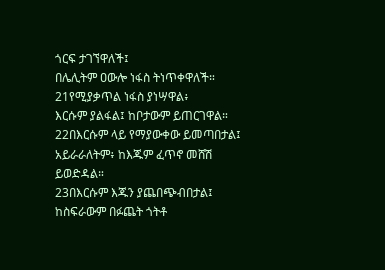ጎርፍ ታገኘዋለች፤
በሌሊትም ዐውሎ ነፋስ ትነጥቀዋለች።
21የሚያቃጥል ነፋስ ያነሣዋል፥
እርሱም ያልፋል፤ ከቦታውም ይጠርገዋል።
22በእርሱም ላይ የማያውቀው ይመጣበታል፤
አይራራለትም፥ ከእጁም ፈጥኖ መሸሽ ይወድዳል።
23በእርሱም እጁን ያጨበጭብበታል፤
ከስፍራውም በፉጨት ጎትቶ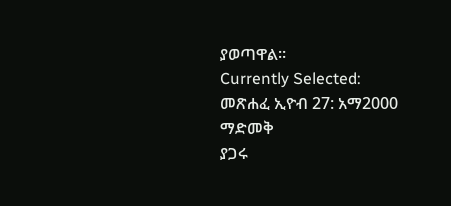ያወጣዋል።
Currently Selected:
መጽሐፈ ኢዮብ 27: አማ2000
ማድመቅ
ያጋሩ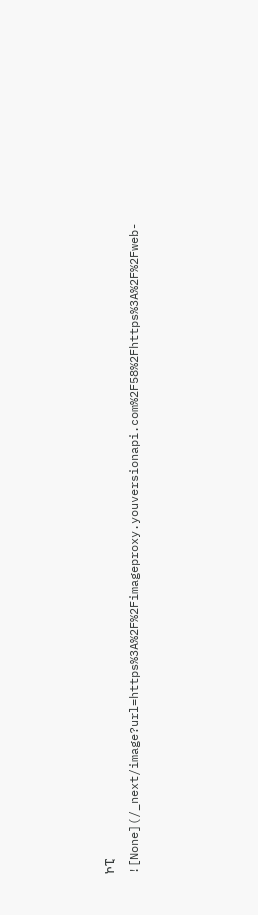ኮፒ
![None](/_next/image?url=https%3A%2F%2Fimageproxy.youversionapi.com%2F58%2Fhttps%3A%2F%2Fweb-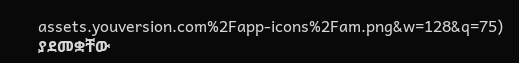assets.youversion.com%2Fapp-icons%2Fam.png&w=128&q=75)
ያደመቋቸው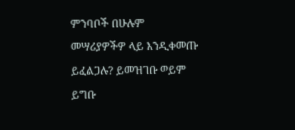ምንባቦች በሁሉም መሣሪያዎችዎ ላይ እንዲቀመጡ ይፈልጋሉ? ይመዝገቡ ወይም ይግቡ